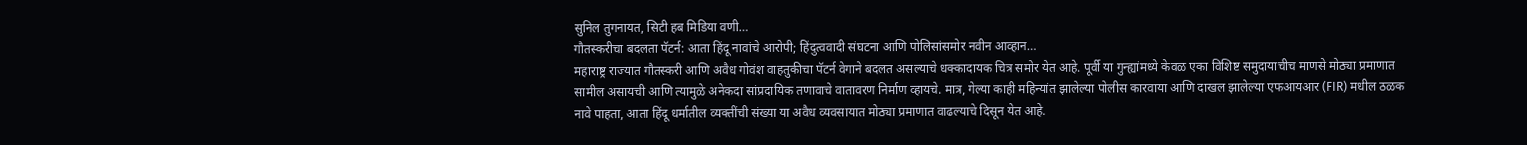सुनिल तुगनायत, सिटी हब मिडिया वणी…
गौतस्करीचा बदलता पॅटर्न: आता हिंदू नावांचे आरोपी; हिंदुत्ववादी संघटना आणि पोलिसांसमोर नवीन आव्हान…
महाराष्ट्र राज्यात गौतस्करी आणि अवैध गोवंश वाहतुकीचा पॅटर्न वेगाने बदलत असल्याचे धक्कादायक चित्र समोर येत आहे. पूर्वी या गुन्ह्यांमध्ये केवळ एका विशिष्ट समुदायाचीच माणसे मोठ्या प्रमाणात सामील असायची आणि त्यामुळे अनेकदा सांप्रदायिक तणावाचे वातावरण निर्माण व्हायचे. मात्र, गेल्या काही महिन्यांत झालेल्या पोलीस कारवाया आणि दाखल झालेल्या एफआयआर (FIR) मधील ठळक नावे पाहता, आता हिंदू धर्मातील व्यक्तींची संख्या या अवैध व्यवसायात मोठ्या प्रमाणात वाढल्याचे दिसून येत आहे.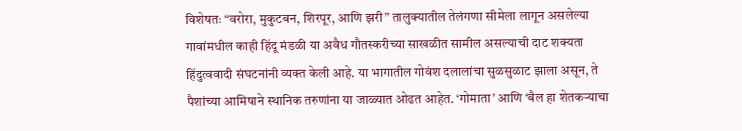विशेषतः “वरोरा, मुकुटबन, शिरपूर, आणि झरी” तालुक्यातील तेलंगणा सीमेला लागून असलेल्या गावांमधील काही हिंदू मंडळी या अवैध गौतस्करीच्या साखळीत सामील असल्याची दाट शक्यता हिंदुत्ववादी संघटनांनी व्यक्त केली आहे. या भागातील गोवंश दलालांचा सुळसुळाट झाला असून, ते पैशांच्या आमिषाने स्थानिक तरुणांना या जाळ्यात ओढत आहेत. ‘गोमाता’ आणि ‘बैल हा शेतकऱ्याचा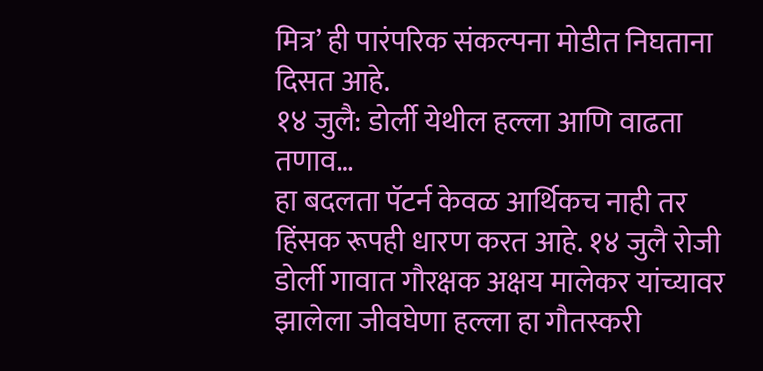मित्र’ ही पारंपरिक संकल्पना मोडीत निघताना दिसत आहे.
१४ जुलै: डोर्ली येथील हल्ला आणि वाढता तणाव…
हा बदलता पॅटर्न केवळ आर्थिकच नाही तर हिंसक रूपही धारण करत आहे. १४ जुलै रोजी डोर्ली गावात गौरक्षक अक्षय मालेकर यांच्यावर झालेला जीवघेणा हल्ला हा गौतस्करी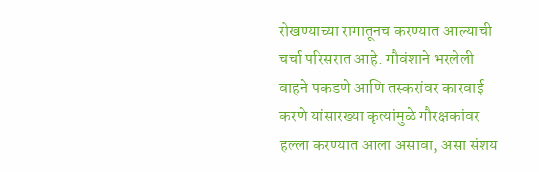रोखण्याच्या रागातूनच करण्यात आल्याची चर्चा परिसरात आहे. गौवंशाने भरलेली वाहने पकडणे आणि तस्करांवर कारवाई करणे यांसारख्या कृत्यांमुळे गौरक्षकांवर हल्ला करण्यात आला असावा, असा संशय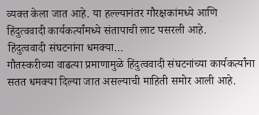व्यक्त केला जात आहे. या हल्ल्यानंतर गौरक्षकांमध्ये आणि हिंदुत्ववादी कार्यकर्त्यांमध्ये संतापाची लाट पसरली आहे.
हिंदुत्ववादी संघटनांना धमक्या…
गौतस्करीच्या वाढत्या प्रमाणामुळे हिंदुत्ववादी संघटनांच्या कार्यकर्त्यांना सतत धमक्या दिल्या जात असल्याची माहिती समोर आली आहे.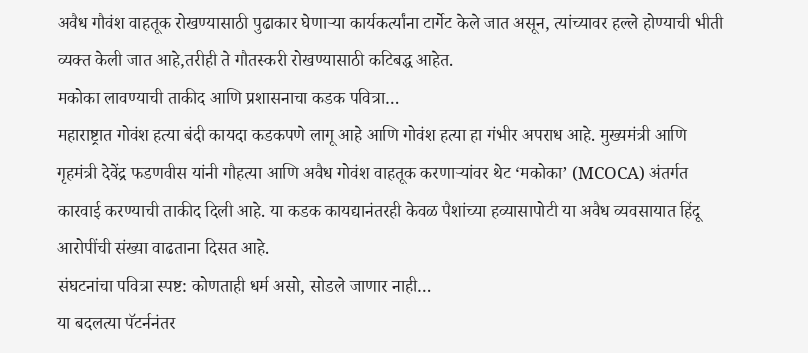अवैध गौवंश वाहतूक रोखण्यासाठी पुढाकार घेणाऱ्या कार्यकर्त्यांना टार्गेट केले जात असून, त्यांच्यावर हल्ले होण्याची भीती व्यक्त केली जात आहे,तरीही ते गौतस्करी रोखण्यासाठी कटिबद्ध आहेत.
मकोका लावण्याची ताकीद आणि प्रशासनाचा कडक पवित्रा…
महाराष्ट्रात गोवंश हत्या बंदी कायदा कडकपणे लागू आहे आणि गोवंश हत्या हा गंभीर अपराध आहे. मुख्यमंत्री आणि गृहमंत्री देवेंद्र फडणवीस यांनी गौहत्या आणि अवैध गोवंश वाहतूक करणाऱ्यांवर थेट ‘मकोका’ (MCOCA) अंतर्गत कारवाई करण्याची ताकीद दिली आहे. या कडक कायद्यानंतरही केवळ पैशांच्या हव्यासापोटी या अवैध व्यवसायात हिंदू आरोपींची संख्या वाढताना दिसत आहे.
संघटनांचा पवित्रा स्पष्ट: कोणताही धर्म असो, सोडले जाणार नाही…
या बदलत्या पॅटर्ननंतर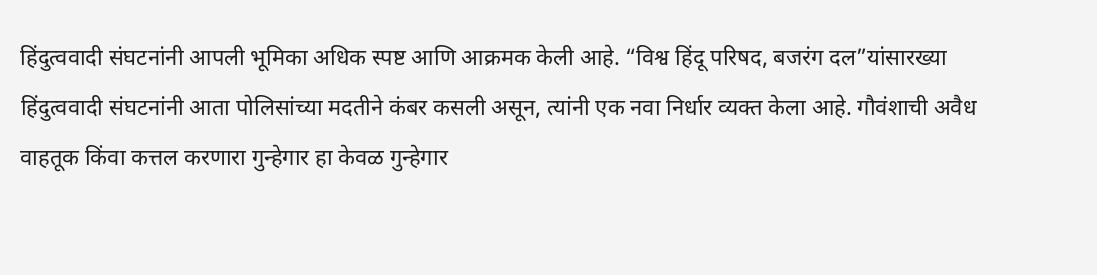हिंदुत्ववादी संघटनांनी आपली भूमिका अधिक स्पष्ट आणि आक्रमक केली आहे. “विश्व हिंदू परिषद, बजरंग दल”यांसारख्या हिंदुत्ववादी संघटनांनी आता पोलिसांच्या मदतीने कंबर कसली असून, त्यांनी एक नवा निर्धार व्यक्त केला आहे. गौवंशाची अवैध वाहतूक किंवा कत्तल करणारा गुन्हेगार हा केवळ गुन्हेगार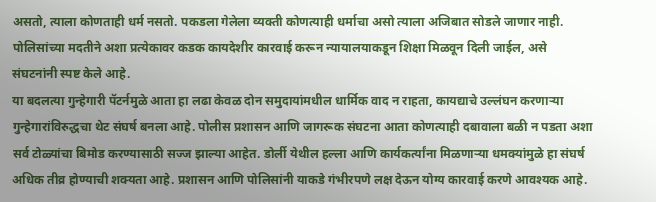असतो, त्याला कोणताही धर्म नसतो. पकडला गेलेला व्यक्ती कोणत्याही धर्माचा असो त्याला अजिबात सोडले जाणार नाही. पोलिसांच्या मदतीने अशा प्रत्येकावर कडक कायदेशीर कारवाई करून न्यायालयाकडून शिक्षा मिळवून दिली जाईल, असे संघटनांनी स्पष्ट केले आहे.
या बदलत्या गुन्हेगारी पॅटर्नमुळे आता हा लढा केवळ दोन समुदायांमधील धार्मिक वाद न राहता, कायद्याचे उल्लंघन करणाऱ्या गुन्हेगारांविरुद्धचा थेट संघर्ष बनला आहे. पोलीस प्रशासन आणि जागरूक संघटना आता कोणत्याही दबावाला बळी न पडता अशा सर्व टोळ्यांचा बिमोड करण्यासाठी सज्ज झाल्या आहेत. डोर्ली येथील हल्ला आणि कार्यकर्त्यांना मिळणाऱ्या धमक्यांमुळे हा संघर्ष अधिक तीव्र होण्याची शक्यता आहे. प्रशासन आणि पोलिसांनी याकडे गंभीरपणे लक्ष देऊन योग्य कारवाई करणे आवश्यक आहे.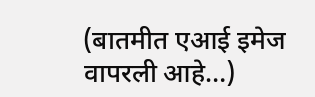(बातमीत एआई इमेज वापरली आहे…)